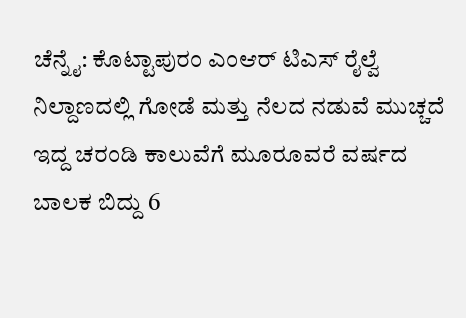ಚೆನ್ನೈ: ಕೊಟ್ಟಾಪುರಂ ಎಂಆರ್ ಟಿಎಸ್ ರೈಲ್ವೆ ನಿಲ್ದಾಣದಲ್ಲಿ ಗೋಡೆ ಮತ್ತು ನೆಲದ ನಡುವೆ ಮುಚ್ಚದೆ ಇದ್ದ ಚರಂಡಿ ಕಾಲುವೆಗೆ ಮೂರೂವರೆ ವರ್ಷದ ಬಾಲಕ ಬಿದ್ದು 6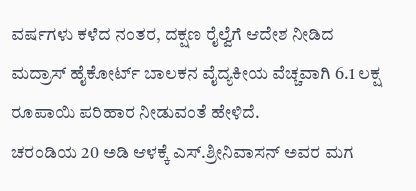ವರ್ಷಗಳು ಕಳೆದ ನಂತರ, ದಕ್ಷಣ ರೈಲ್ವೆಗೆ ಆದೇಶ ನೀಡಿದ ಮದ್ರಾಸ್ ಹೈಕೋರ್ಟ್ ಬಾಲಕನ ವೈದ್ಯಕೀಯ ವೆಚ್ಚವಾಗಿ 6.1 ಲಕ್ಷ ರೂಪಾಯಿ ಪರಿಹಾರ ನೀಡುವಂತೆ ಹೇಳಿದೆ.
ಚರಂಡಿಯ 20 ಅಡಿ ಆಳಕ್ಕೆ ಎಸ್.ಶ್ರೀನಿವಾಸನ್ ಅವರ ಮಗ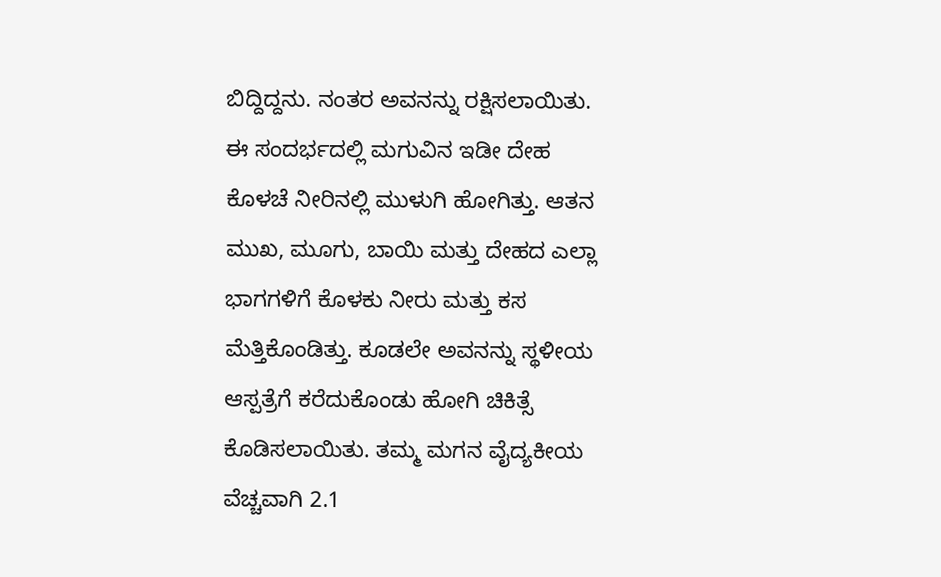ಬಿದ್ದಿದ್ದನು. ನಂತರ ಅವನನ್ನು ರಕ್ಷಿಸಲಾಯಿತು. ಈ ಸಂದರ್ಭದಲ್ಲಿ ಮಗುವಿನ ಇಡೀ ದೇಹ ಕೊಳಚೆ ನೀರಿನಲ್ಲಿ ಮುಳುಗಿ ಹೋಗಿತ್ತು. ಆತನ ಮುಖ, ಮೂಗು, ಬಾಯಿ ಮತ್ತು ದೇಹದ ಎಲ್ಲಾ ಭಾಗಗಳಿಗೆ ಕೊಳಕು ನೀರು ಮತ್ತು ಕಸ ಮೆತ್ತಿಕೊಂಡಿತ್ತು. ಕೂಡಲೇ ಅವನನ್ನು ಸ್ಥಳೀಯ ಆಸ್ಪತ್ರೆಗೆ ಕರೆದುಕೊಂಡು ಹೋಗಿ ಚಿಕಿತ್ಸೆ ಕೊಡಿಸಲಾಯಿತು. ತಮ್ಮ ಮಗನ ವೈದ್ಯಕೀಯ ವೆಚ್ಚವಾಗಿ 2.1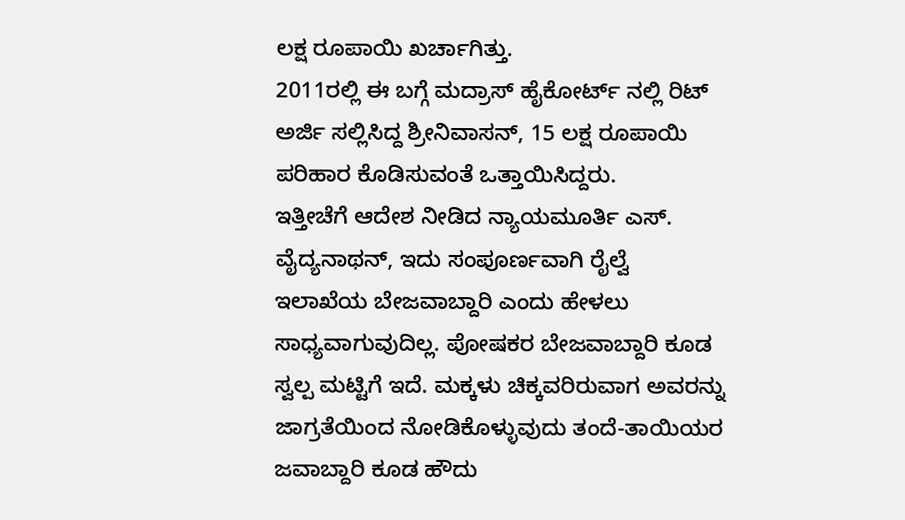ಲಕ್ಷ ರೂಪಾಯಿ ಖರ್ಚಾಗಿತ್ತು.
2011ರಲ್ಲಿ ಈ ಬಗ್ಗೆ ಮದ್ರಾಸ್ ಹೈಕೋರ್ಟ್ ನಲ್ಲಿ ರಿಟ್ ಅರ್ಜಿ ಸಲ್ಲಿಸಿದ್ದ ಶ್ರೀನಿವಾಸನ್, 15 ಲಕ್ಷ ರೂಪಾಯಿ ಪರಿಹಾರ ಕೊಡಿಸುವಂತೆ ಒತ್ತಾಯಿಸಿದ್ದರು.
ಇತ್ತೀಚೆಗೆ ಆದೇಶ ನೀಡಿದ ನ್ಯಾಯಮೂರ್ತಿ ಎಸ್. ವೈದ್ಯನಾಥನ್, ಇದು ಸಂಪೂರ್ಣವಾಗಿ ರೈಲ್ವೆ ಇಲಾಖೆಯ ಬೇಜವಾಬ್ದಾರಿ ಎಂದು ಹೇಳಲು ಸಾಧ್ಯವಾಗುವುದಿಲ್ಲ. ಪೋಷಕರ ಬೇಜವಾಬ್ದಾರಿ ಕೂಡ ಸ್ವಲ್ಪ ಮಟ್ಟಿಗೆ ಇದೆ. ಮಕ್ಕಳು ಚಿಕ್ಕವರಿರುವಾಗ ಅವರನ್ನು ಜಾಗ್ರತೆಯಿಂದ ನೋಡಿಕೊಳ್ಳುವುದು ತಂದೆ-ತಾಯಿಯರ ಜವಾಬ್ದಾರಿ ಕೂಡ ಹೌದು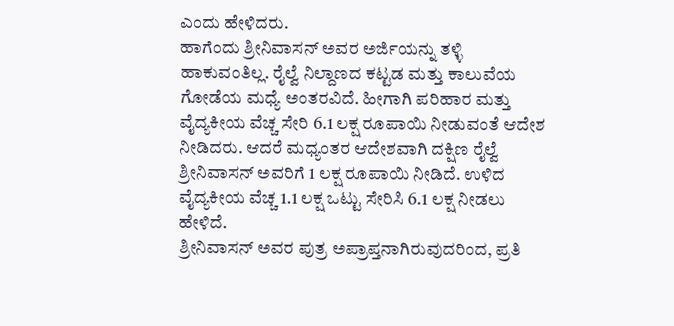ಎಂದು ಹೇಳಿದರು.
ಹಾಗೆಂದು ಶ್ರೀನಿವಾಸನ್ ಅವರ ಅರ್ಜಿಯನ್ನು ತಳ್ಳಿ ಹಾಕುವಂತಿಲ್ಲ. ರೈಲ್ವೆ ನಿಲ್ದಾಣದ ಕಟ್ಟಡ ಮತ್ತು ಕಾಲುವೆಯ ಗೋಡೆಯ ಮಧ್ಯೆ ಅಂತರವಿದೆ. ಹೀಗಾಗಿ ಪರಿಹಾರ ಮತ್ತು ವೈದ್ಯಕೀಯ ವೆಚ್ಚ ಸೇರಿ 6.1 ಲಕ್ಷ ರೂಪಾಯಿ ನೀಡುವಂತೆ ಆದೇಶ ನೀಡಿದರು. ಆದರೆ ಮಧ್ಯಂತರ ಆದೇಶವಾಗಿ ದಕ್ಷಿಣ ರೈಲ್ವೆ ಶ್ರೀನಿವಾಸನ್ ಅವರಿಗೆ 1 ಲಕ್ಷ ರೂಪಾಯಿ ನೀಡಿದೆ. ಉಳಿದ ವೈದ್ಯಕೀಯ ವೆಚ್ಚ 1.1 ಲಕ್ಷ ಒಟ್ಟು ಸೇರಿಸಿ 6.1 ಲಕ್ಷ ನೀಡಲು ಹೇಳಿದೆ.
ಶ್ರೀನಿವಾಸನ್ ಅವರ ಪುತ್ರ ಅಪ್ರಾಪ್ತನಾಗಿರುವುದರಿಂದ, ಪ್ರತಿ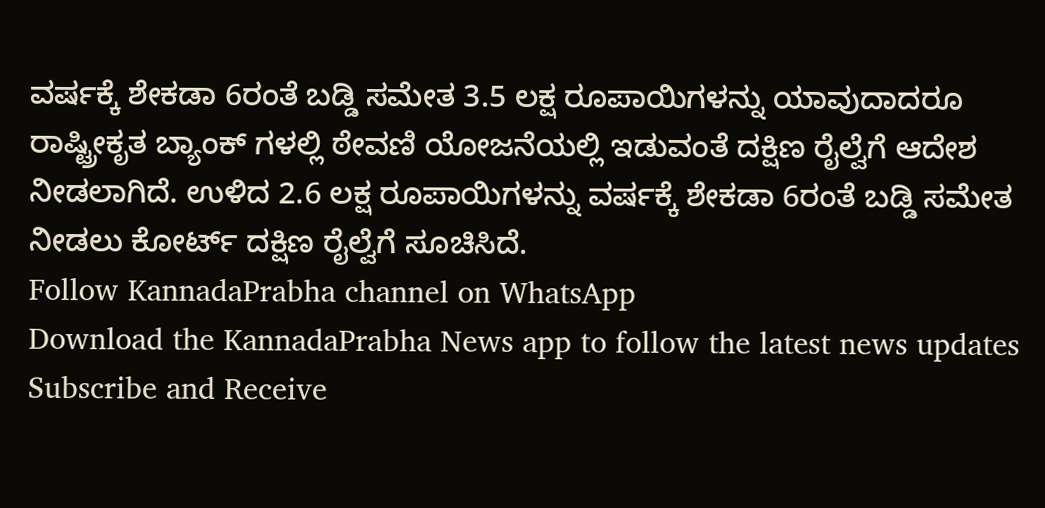ವರ್ಷಕ್ಕೆ ಶೇಕಡಾ 6ರಂತೆ ಬಡ್ಡಿ ಸಮೇತ 3.5 ಲಕ್ಷ ರೂಪಾಯಿಗಳನ್ನು ಯಾವುದಾದರೂ ರಾಷ್ಟ್ರೀಕೃತ ಬ್ಯಾಂಕ್ ಗಳಲ್ಲಿ ಠೇವಣಿ ಯೋಜನೆಯಲ್ಲಿ ಇಡುವಂತೆ ದಕ್ಷಿಣ ರೈಲ್ವೆಗೆ ಆದೇಶ ನೀಡಲಾಗಿದೆ. ಉಳಿದ 2.6 ಲಕ್ಷ ರೂಪಾಯಿಗಳನ್ನು ವರ್ಷಕ್ಕೆ ಶೇಕಡಾ 6ರಂತೆ ಬಡ್ಡಿ ಸಮೇತ ನೀಡಲು ಕೋರ್ಟ್ ದಕ್ಷಿಣ ರೈಲ್ವೆಗೆ ಸೂಚಿಸಿದೆ.
Follow KannadaPrabha channel on WhatsApp
Download the KannadaPrabha News app to follow the latest news updates
Subscribe and Receive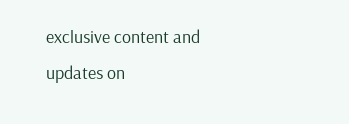exclusive content and updates on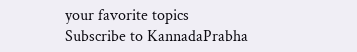your favorite topics
Subscribe to KannadaPrabha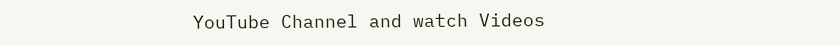YouTube Channel and watch Videos